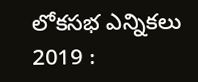లోకసభ ఎన్నికలు 2019 :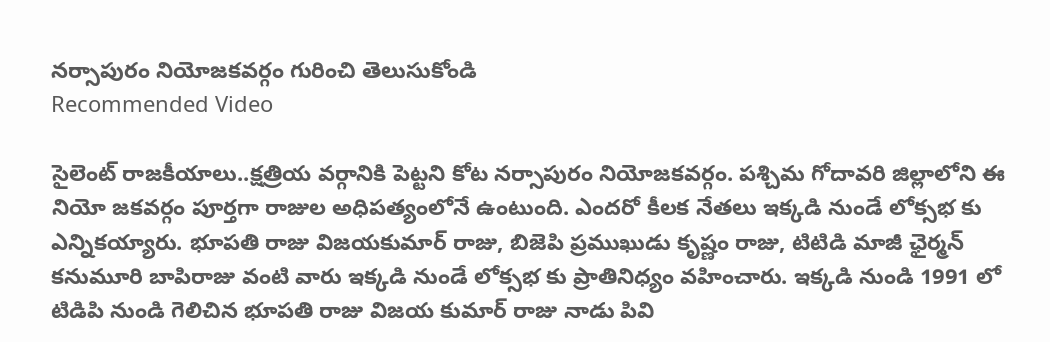నర్సాపురం నియోజకవర్గం గురించి తెలుసుకోండి
Recommended Video

సైలెంట్ రాజకీయాలు..క్షత్రియ వర్గానికి పెట్టని కోట నర్సాపురం నియోజకవర్గం. పశ్చిమ గోదావరి జిల్లాలోని ఈ నియో జకవర్గం పూర్తగా రాజుల అధిపత్యంలోనే ఉంటుంది. ఎందరో కీలక నేతలు ఇక్కడి నుండే లోక్సభ కు ఎన్నికయ్యారు. భూపతి రాజు విజయకుమార్ రాజు, బిజెపి ప్రముఖుడు కృష్ణం రాజు, టిటిడి మాజీ ఛైర్మన్ కనుమూరి బాపిరాజు వంటి వారు ఇక్కడి నుండే లోక్సభ కు ప్రాతినిధ్యం వహించారు. ఇక్కడి నుండి 1991 లో టిడిపి నుండి గెలిచిన భూపతి రాజు విజయ కుమార్ రాజు నాడు పివి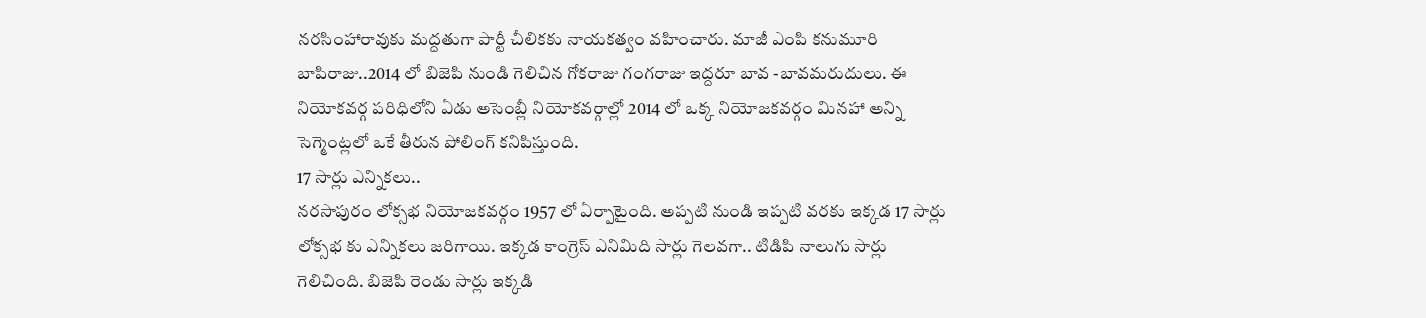నరసింహారావుకు మద్దతుగా పార్టీ చీలికకు నాయకత్వం వహించారు. మాజీ ఎంపి కనుమూరి బాపిరాజు..2014 లో బిజెపి నుండి గెలిచిన గోకరాజు గంగరాజు ఇద్దరూ బావ -బావమరుదులు. ఈ నియోకవర్గ పరిధిలోని ఏడు అసెంబ్లీ నియోకవర్గాల్లో 2014 లో ఒక్క నియోజకవర్గం మినహా అన్ని సెగ్మెంట్లలో ఒకే తీరున పోలింగ్ కనిపిస్తుంది.
17 సార్లు ఎన్నికలు..
నరసాపురం లోక్సభ నియోజకవర్గం 1957 లో ఏర్పాటైంది. అప్పటి నుండి ఇప్పటి వరకు ఇక్కడ 17 సార్లు లోక్సభ కు ఎన్నికలు జరిగాయి. ఇక్కడ కాంగ్రెస్ ఎనిమిది సార్లు గెలవగా.. టిడిపి నాలుగు సార్లు గెలిచింది. బిజెపి రెండు సార్లు ఇక్కడి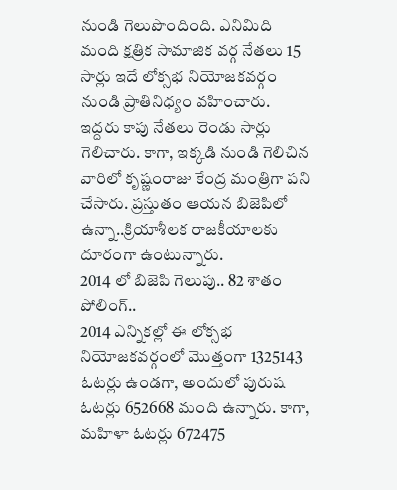నుండి గెలుపొందింది. ఎనిమిది మంది క్షత్రిక సామాజిక వర్గ నేతలు 15 సార్లు ఇదే లోక్సభ నియోజకవర్గం నుండి ప్రాతినిధ్యం వహించారు. ఇద్దరు కాపు నేతలు రెండు సార్లు గెలిచారు. కాగా, ఇక్కడి నుండి గెలిచిన వారిలో కృష్ణంరాజు కేంద్ర మంత్రిగా పని చేసారు. ప్రస్తుతం ఆయన బిజెపిలో ఉన్నా..క్రియాశీలక రాజకీయాలకు దూరంగా ఉంటున్నారు.
2014 లో బిజెపి గెలుపు.. 82 శాతం పోలింగ్..
2014 ఎన్నికల్లో ఈ లోక్సభ నియోజకవర్గంలో మొత్తంగా 1325143 ఓటర్లు ఉండగా, అందులో పురుష ఓటర్లు 652668 మంది ఉన్నారు. కాగా, మహిళా ఓటర్లు 672475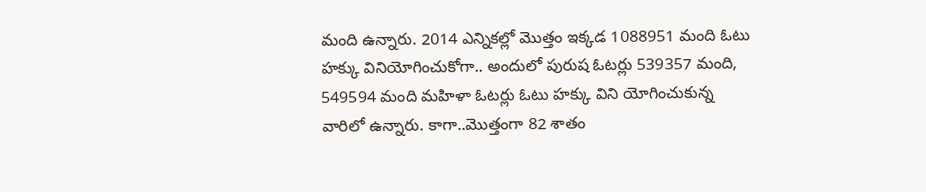మంది ఉన్నారు. 2014 ఎన్నికల్లో మొత్తం ఇక్కడ 1088951 మంది ఓటు హక్కు వినియోగించుకోగా.. అందులో పురుష ఓటర్లు 539357 మంది, 549594 మంది మహిళా ఓటర్లు ఓటు హక్కు విని యోగించుకున్న వారిలో ఉన్నారు. కాగా..మొత్తంగా 82 శాతం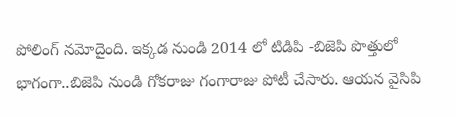పోలింగ్ నమోదైంది. ఇక్కడ నుండి 2014 లో టిడిపి -బిజెపి పొత్తులో భాగంగా..బిజెపి నుండి గోకరాజు గంగారాజు పోటీ చేసారు. ఆయన వైసిపి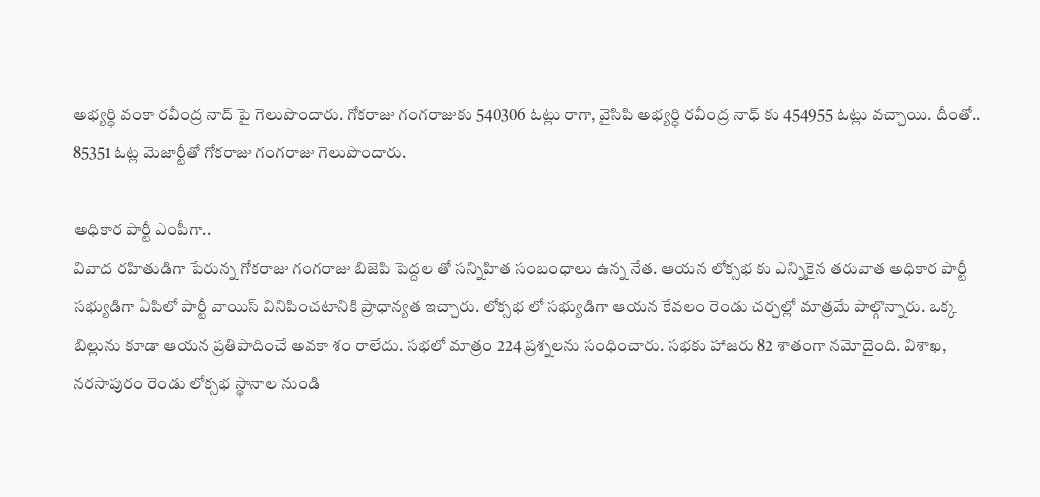అభ్యర్ధి వంకా రవీంద్ర నాద్ పై గెలుపొందారు. గోకరాజు గంగరాజుకు 540306 ఓట్లు రాగా, వైసిపి అభ్యర్ధి రవీంద్ర నాధ్ కు 454955 ఓట్లు వచ్చాయి. దీంతో.. 85351 ఓట్ల మెజార్టీతో గోకరాజు గంగరాజు గెలుపొందారు.

అధికార పార్టీ ఎంపీగా..
వివాద రహితుడిగా పేరున్న గోకరాజు గంగరాజు బిజెపి పెద్దల తో సన్నిహిత సంబంధాలు ఉన్న నేత. ఆయన లోక్సభ కు ఎన్నికైన తరువాత అధికార పార్టీ సభ్యుడిగా ఏపిలో పార్టీ వాయిస్ వినిపించటానికి ప్రాధాన్యత ఇచ్చారు. లోక్సభ లో సభ్యుడిగా ఆయన కేవలం రెండు చర్చల్లో మాత్రమే పాల్గొన్నారు. ఒక్క బిల్లును కూడా ఆయన ప్రతిపాదించే అవకా శం రాలేదు. సభలో మాత్రం 224 ప్రశ్నలను సంధించారు. సభకు హాజరు 82 శాతంగా నమోదైంది. విశాఖ, నరసాపురం రెండు లోక్సభ స్థానాల నుండి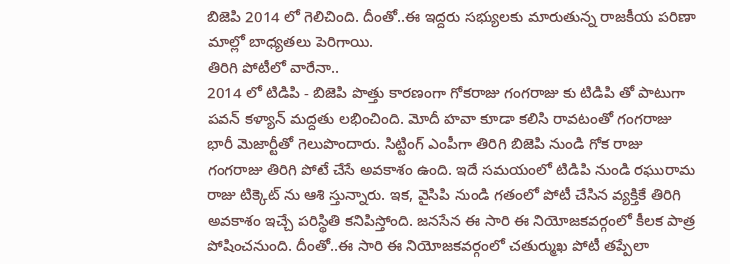బిజెపి 2014 లో గెలిచింది. దీంతో..ఈ ఇద్దరు సభ్యులకు మారుతున్న రాజకీయ పరిణా మాల్లో బాధ్యతలు పెరిగాయి.
తిరిగి పోటీలో వారేనా..
2014 లో టిడిపి - బిజెపి పొత్తు కారణంగా గోకరాజు గంగరాజు కు టిడిపి తో పాటుగా పవన్ కళ్యాన్ మద్దతు లభించింది. మోదీ హవా కూడా కలిసి రావటంతో గంగరాజు భారీ మెజార్టీతో గెలుపొందారు. సిట్టింగ్ ఎంపీగా తిరిగి బిజెపి నుండి గోక రాజు గంగరాజు తిరిగి పోటే చేసే అవకాశం ఉంది. ఇదే సమయంలో టిడిపి నుండి రఘురామ రాజు టిక్కెట్ ను ఆశి స్తున్నారు. ఇక, వైసిపి నుండి గతంలో పోటీ చేసిన వ్యక్తికే తిరిగి అవకాశం ఇచ్చే పరిస్థితి కనిపిస్తోంది. జనసేన ఈ సారి ఈ నియోజకవర్గంలో కీలక పాత్ర పోషించనుంది. దీంతో..ఈ సారి ఈ నియోజకవర్గంలో చతుర్ముఖ పోటీ తప్పేలా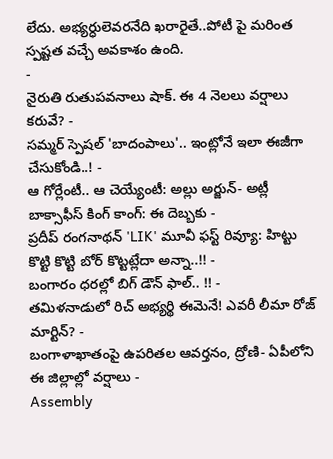లేదు. అభ్యర్ధులెవరనేది ఖరారైతే..పోటీ పై మరింత స్పష్టత వచ్చే అవకాశం ఉంది.
-
నైరుతి రుతుపవనాలు షాక్. ఈ 4 నెలలు వర్షాలు కరువే? -
సమ్మర్ స్పెషల్ 'బాదంపాలు'.. ఇంట్లోనే ఇలా ఈజీగా చేసుకోండి..! -
ఆ గోర్లేంటీ.. ఆ చెయ్యేంటీ: అల్లు అర్జున్- అట్లీ బాక్సాఫీస్ కింగ్ కాంగ్: ఈ దెబ్బకు -
ప్రదీప్ రంగనాథన్ 'LIK' మూవీ ఫస్ట్ రివ్యూ: హిట్టు కొట్టి కొట్టి బోర్ కొట్టట్లేదా అన్నా..!! -
బంగారం ధరల్లో బిగ్ డౌన్ ఫాల్.. !! -
తమిళనాడులో రిచ్ అభ్యర్థి ఈమెనే! ఎవరీ లీమా రోజ్ మార్టిన్? -
బంగాళాఖాతంపై ఉపరితల ఆవర్తనం, ద్రోణి- ఏపీలోని ఈ జిల్లాల్లో వర్షాలు -
Assembly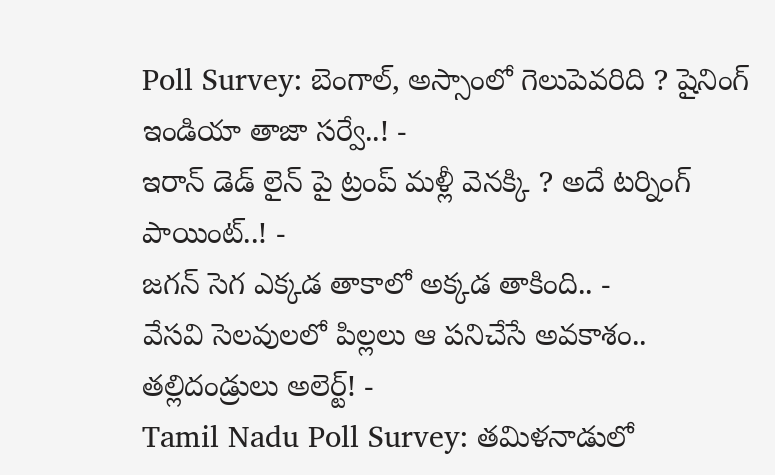Poll Survey: బెంగాల్, అస్సాంలో గెలుపెవరిది ? షైనింగ్ ఇండియా తాజా సర్వే..! -
ఇరాన్ డెడ్ లైన్ పై ట్రంప్ మళ్లీ వెనక్కి ? అదే టర్నింగ్ పాయింట్..! -
జగన్ సెగ ఎక్కడ తాకాలో అక్కడ తాకింది.. -
వేసవి సెలవులలో పిల్లలు ఆ పనిచేసే అవకాశం.. తల్లిదండ్రులు అలెర్ట్! -
Tamil Nadu Poll Survey: తమిళనాడులో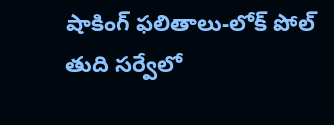షాకింగ్ ఫలితాలు-లోక్ పోల్ తుది సర్వేలో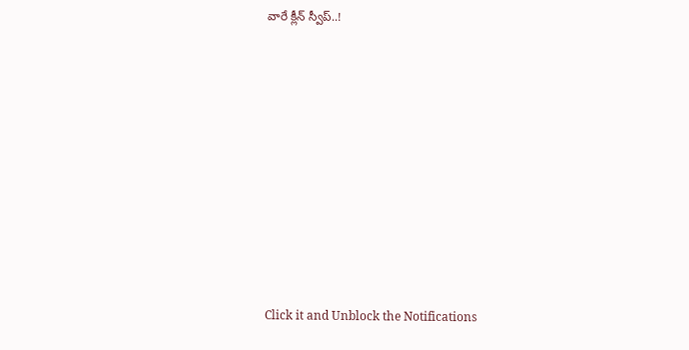వారే క్లీన్ స్వీప్..!












Click it and Unblock the Notifications